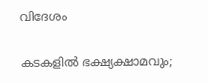വിദേശം

കടകളില്‍ ഭക്ഷ്യക്ഷാമവും;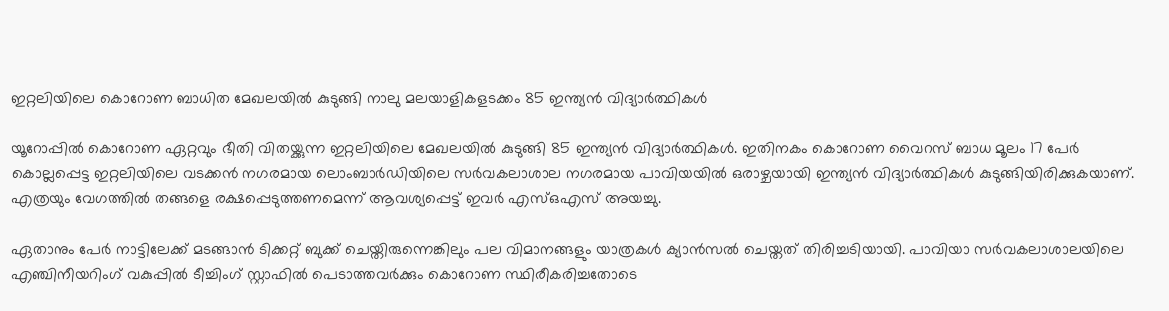ഇറ്റലിയിലെ കൊറോണ ബാധിത മേഖലയില്‍ കുടുങ്ങി നാലു മലയാളികളടക്കം 85 ഇന്ത്യന്‍ വിദ്യാര്‍ത്ഥികള്‍

യൂറോപ്പില്‍ കൊറോണ ഏറ്റവും ഭീതി വിതയ്ക്കുന്ന ഇറ്റലിയിലെ മേഖലയില്‍ കുടുങ്ങി 85 ഇന്ത്യന്‍ വിദ്യാര്‍ത്ഥികള്‍. ഇതിനകം കൊറോണ വൈറസ് ബാധ മൂലം 17 പേര്‍ കൊല്ലപ്പെട്ട ഇറ്റലിയിലെ വടക്കന്‍ നഗരമായ ലൊംബാര്‍ഡിയിലെ സര്‍വകലാശാല നഗരമായ പാവിയയില്‍ ഒരാഴ്ചയായി ഇന്ത്യന്‍ വിദ്യാര്‍ത്ഥികള്‍ കുടുങ്ങിയിരിക്കുകയാണ്. എത്രയും വേഗത്തില്‍ തങ്ങളെ രക്ഷപ്പെടുത്തണമെന്ന് ആവശ്യപ്പെട്ട് ഇവര്‍ എസ്ഒഎസ് അയച്ചു.

ഏതാനും പേര്‍ നാട്ടിലേക്ക് മടങ്ങാന്‍ ടിക്കറ്റ് ബുക്ക് ചെയ്തിരുന്നെങ്കിലും പല വിമാനങ്ങളും യാത്രകള്‍ ക്യാന്‍സല്‍ ചെയ്തത് തിരിച്ചടിയായി. പാവിയാ സര്‍വകലാശാലയിലെ എഞ്ചിനീയറിംഗ് വകുപ്പില്‍ ടീച്ചിംഗ് സ്റ്റാഫില്‍ പെടാത്തവര്‍ക്കും കൊറോണ സ്ഥിരീകരിച്ചതോടെ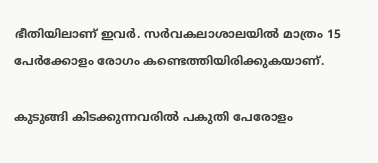ഭീതിയിലാണ് ഇവര്‍. സര്‍വകലാശാലയില്‍ മാത്രം 15 പേര്‍ക്കോളം രോഗം കണ്ടെത്തിയിരിക്കുകയാണ്.

കുടുങ്ങി കിടക്കുന്നവരില്‍ പകുതി പേരോളം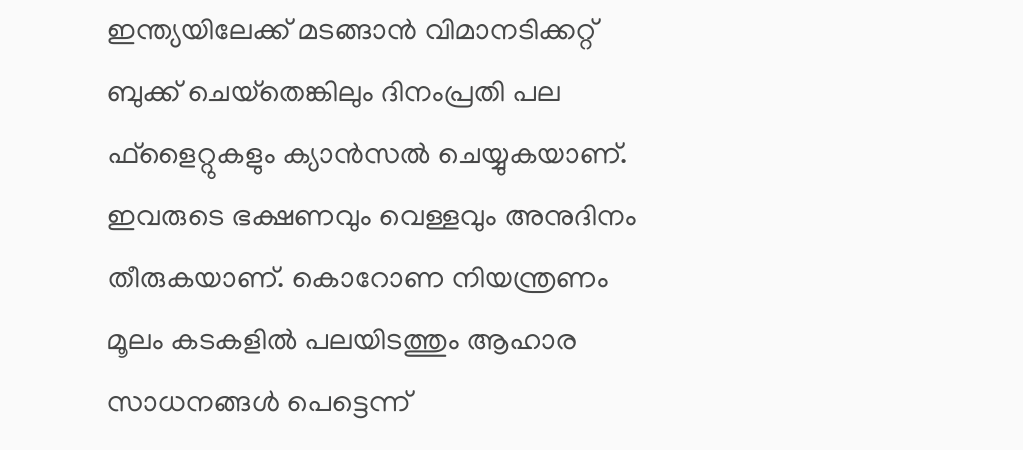ഇന്ത്യയിലേക്ക് മടങ്ങാന്‍ വിമാനടിക്കറ്റ് ബുക്ക് ചെയ്‌തെങ്കിലും ദിനംപ്രതി പല ഫ്‌ളൈറ്റുകളും ക്യാന്‍സല്‍ ചെയ്യുകയാണ്. ഇവരുടെ ഭക്ഷണവും വെള്ളവും അനുദിനം തീരുകയാണ്. കൊറോണ നിയന്ത്രണം മൂലം കടകളില്‍ പലയിടത്തും ആഹാര സാധനങ്ങള്‍ പെട്ടെന്ന്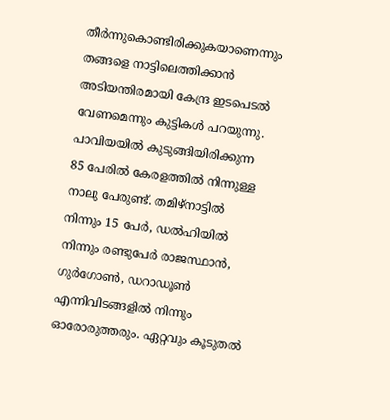തീര്‍ന്നുകൊണ്ടിരിക്കുകയാണെന്നും തങ്ങളെ നാട്ടിലെത്തിക്കാന്‍ അടിയന്തിരമായി കേന്ദ്ര ഇടപെടല്‍ വേണമെന്നും കുട്ടികള്‍ പറയുന്നു.
പാവിയയില്‍ കുടുങ്ങിയിരിക്കുന്ന 85 പേരില്‍ കേരളത്തില്‍ നിന്നുള്ള നാലു പേരുണ്ട്. തമിഴ്‌നാട്ടില്‍ നിന്നും 15 പേര്‍, ഡല്‍ഹിയില്‍ നിന്നും രണ്ടുപേര്‍ രാജസ്ഥാന്‍, ഗുര്‍ഗോണ്‍, ഡറാഡൂണ്‍ എന്നിവിടങ്ങളില്‍ നിന്നും ഓരോരുത്തരും. ഏറ്റവും കൂടുതല്‍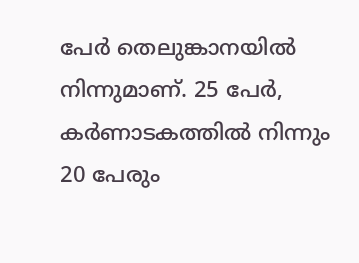പേര്‍ തെലുങ്കാനയില്‍ നിന്നുമാണ്. 25 പേര്‍, കര്‍ണാടകത്തില്‍ നിന്നും 20 പേരും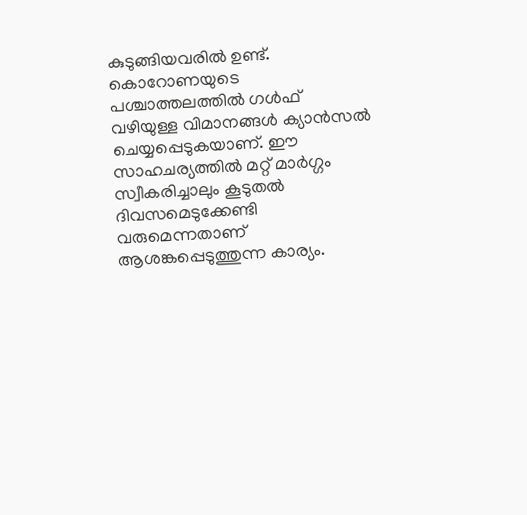കുടുങ്ങിയവരില്‍ ഉണ്ട്. കൊറോണയുടെ പശ്ചാത്തലത്തില്‍ ഗള്‍ഫ് വഴിയുള്ള വിമാനങ്ങള്‍ ക്യാന്‍സല്‍ ചെയ്യപ്പെടുകയാണ്. ഈ സാഹചര്യത്തില്‍ മറ്റ് മാര്‍ഗ്ഗം സ്വീകരിച്ചാലും കൂടുതല്‍ ദിവസമെടുക്കേണ്ടി വരുമെന്നതാണ് ആശങ്കപ്പെടുത്തുന്ന കാര്യം.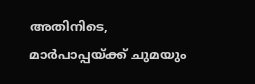അതിനിടെ, മാര്‍പാപ്പയ്ക്ക് ചുമയും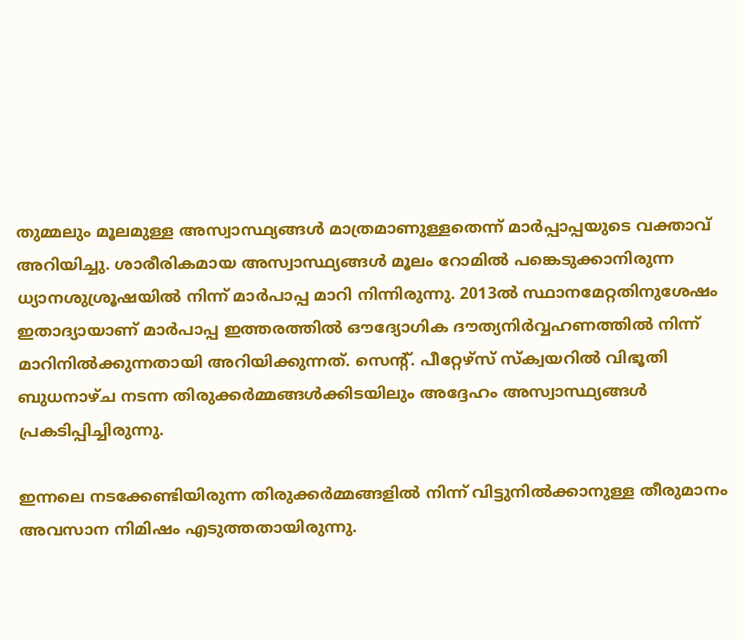തുമ്മലും മൂലമുള്ള അസ്വാസ്ഥ്യങ്ങള്‍ മാത്രമാണുള്ളതെന്ന് മാര്‍പ്പാപ്പയുടെ വക്താവ് അറിയിച്ചു. ശാരീരികമായ അസ്വാസ്ഥ്യങ്ങള്‍ മൂലം റോമില്‍ പങ്കെടുക്കാനിരുന്ന ധ്യാനശുശ്രൂഷയില്‍ നിന്ന് മാര്‍പാപ്പ മാറി നിന്നിരുന്നു. 2013ല്‍ സ്ഥാനമേറ്റതിനുശേഷം ഇതാദ്യായാണ് മാര്‍പാപ്പ ഇത്തരത്തില്‍ ഔദ്യോഗിക ദൗത്യനിര്‍വ്വഹണത്തില്‍ നിന്ന് മാറിനില്‍ക്കുന്നതായി അറിയിക്കുന്നത്. സെന്റ്. പീറ്റേഴ്‌സ് സ്‌ക്വയറില്‍ വിഭൂതി ബുധനാഴ്ച നടന്ന തിരുക്കര്‍മ്മങ്ങള്‍ക്കിടയിലും അദ്ദേഹം അസ്വാസ്ഥ്യങ്ങള്‍ പ്രകടിപ്പിച്ചിരുന്നു.

ഇന്നലെ നടക്കേണ്ടിയിരുന്ന തിരുക്കര്‍മ്മങ്ങളില്‍ നിന്ന് വിട്ടുനില്‍ക്കാനുള്ള തീരുമാനം അവസാന നിമിഷം എടുത്തതായിരുന്നു.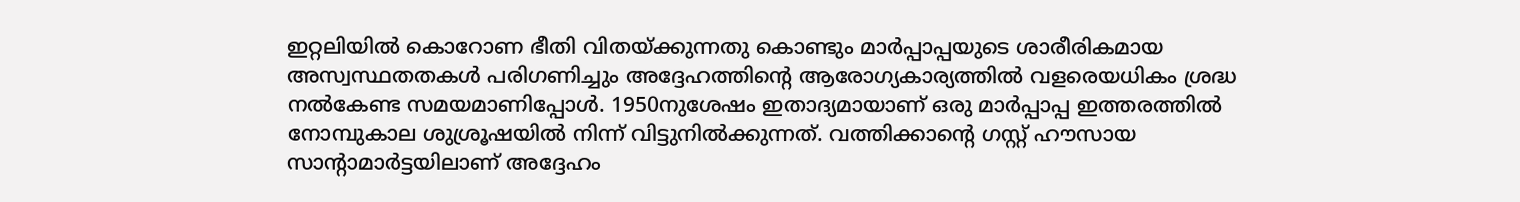ഇറ്റലിയില്‍ കൊറോണ ഭീതി വിതയ്ക്കുന്നതു കൊണ്ടും മാര്‍പ്പാപ്പയുടെ ശാരീരികമായ അസ്വസ്ഥതതകള്‍ പരിഗണിച്ചും അദ്ദേഹത്തിന്റെ ആരോഗ്യകാര്യത്തില്‍ വളരെയധികം ശ്രദ്ധ നല്‍കേണ്ട സമയമാണിപ്പോള്‍. 1950നുശേഷം ഇതാദ്യമായാണ് ഒരു മാര്‍പ്പാപ്പ ഇത്തരത്തില്‍ നോമ്പുകാല ശുശ്രൂഷയില്‍ നിന്ന് വിട്ടുനില്‍ക്കുന്നത്. വത്തിക്കാന്റെ ഗസ്റ്റ് ഹൗസായ സാന്റാമാര്‍ട്ടയിലാണ് അദ്ദേഹം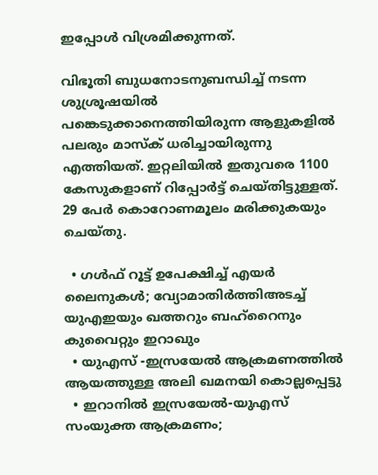ഇപ്പോള്‍ വിശ്രമിക്കുന്നത്.

വിഭൂതി ബുധനോടനുബന്ധിച്ച് നടന്ന ശുശ്രൂഷയില്‍ പങ്കെടുക്കാനെത്തിയിരുന്ന ആളുകളില്‍ പലരും മാസ്‌ക് ധരിച്ചായിരുന്നു എത്തിയത്. ഇറ്റലിയില്‍ ഇതുവരെ 1100 കേസുകളാണ് റിപ്പോര്‍ട്ട് ചെയ്തിട്ടുള്ളത്. 29 പേര്‍ കൊറോണമൂലം മരിക്കുകയും ചെയ്തു.

  • ഗള്‍ഫ് റൂട്ട് ഉപേക്ഷിച്ച് എയര്‍ ലൈനുകള്‍; വ്യോമാതിര്‍ത്തിഅടച്ച് യുഎഇയും ഖത്തറും ബഹ്റൈനും കുവൈറ്റും ഇറാഖും
  • യുഎസ് -ഇസ്രയേല്‍ ആക്രമണത്തില്‍ ആയത്തുള്ള അലി ഖമനയി കൊല്ലപ്പെട്ടു
  • ഇറാനില്‍ ഇസ്രയേല്‍-യുഎസ് സംയുക്ത ആക്രമണം;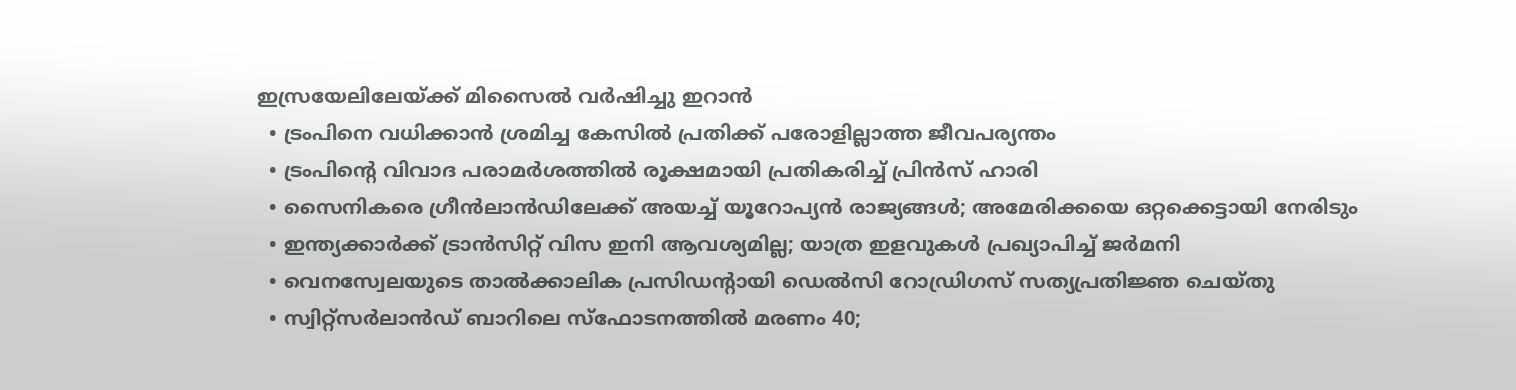ഇസ്രയേലിലേയ്ക്ക് മിസൈല്‍ വര്‍ഷിച്ചു ഇറാന്‍
  • ട്രംപിനെ വധിക്കാന്‍ ശ്രമിച്ച കേസില്‍ പ്രതിക്ക് പരോളില്ലാത്ത ജീവപര്യന്തം
  • ട്രംപിന്റെ വിവാദ പരാമര്‍ശത്തില്‍ രൂക്ഷമായി പ്രതികരിച്ച് പ്രിന്‍സ് ഹാരി
  • സൈനികരെ ഗ്രീന്‍ലാന്‍ഡിലേക്ക് അയച്ച് യൂറോപ്യന്‍ രാജ്യങ്ങള്‍; അമേരിക്കയെ ഒറ്റക്കെട്ടായി നേരിടും
  • ഇന്ത്യക്കാര്‍ക്ക് ട്രാന്‍സിറ്റ് വിസ ഇനി ആവശ്യമില്ല; യാത്ര ഇളവുകള്‍ പ്രഖ്യാപിച്ച് ജര്‍മനി
  • വെനസ്വേലയുടെ താല്‍ക്കാലിക പ്രസിഡന്റായി ഡെല്‍സി റോഡ്രിഗസ് സത്യപ്രതിജ്ഞ ചെയ്തു
  • സ്വിറ്റ്‌സര്‍ലാന്‍ഡ് ബാറിലെ സ്‌ഫോടനത്തില്‍ മരണം 40;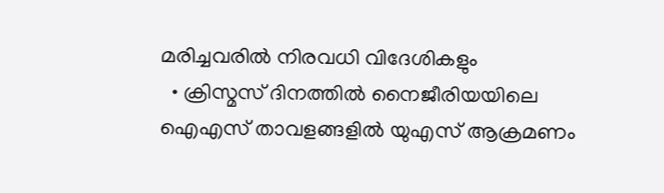മരിച്ചവരില്‍ നിരവധി വിദേശികളും
  • ക്രിസ്മസ് ദിനത്തില്‍ നൈജീരിയയിലെ ഐഎസ് താവളങ്ങളില്‍ യുഎസ് ആക്രമണം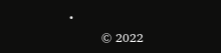•
        © 2022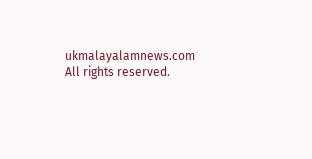ukmalayalamnews.com All rights reserved.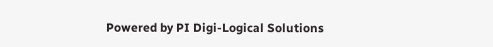Powered by PI Digi-Logical Solutions